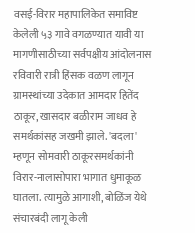वसई-विरार महापालिकेत समाविष्ट केलेली ५३ गावे वगळण्यात यावी या मागणीसाठीच्या सर्वपक्षीय आंदोलनास रविवारी रात्री हिंसक वळण लागून ग्रामस्थांच्या उदेकात आमदार हितेंद ठाकूर, खासदार बळीराम जाधव हे समर्थकांसह जखमी झाले. 'बदला' म्हणून सोमवारी ठाकूरसमर्थकांनी विरार-नालासोपारा भागात धुमाकूळ घातला. त्यामुळे आगाशी, बोळिंज येथे संचारबंदी लागू केली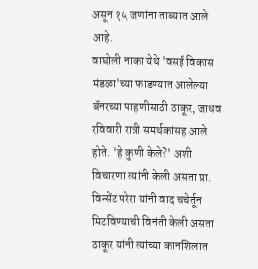असून १५ जणांना ताब्यात आले आहे.
वाघोली नाका येथे 'वसई विकास मंडळा'च्या फाडण्यात आलेल्या बॅनरच्या पाहणीसाठी ठाकूर, जाधव रविवारी रात्री समर्थकांसह आले होते. 'हे कुणी केले?' अशी विचारणा त्यांनी केली असता प्रा. विन्सेंट परेरा यांनी वाद चचेर्तून मिटविण्याची विनंती केली असता ठाकूर यांनी त्यांच्या कानशिलात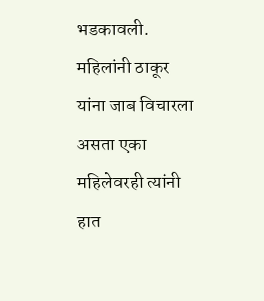भडकावली. महिलांनी ठाकूर यांना जाब विचारला असता एका महिलेवरही त्यांनी हात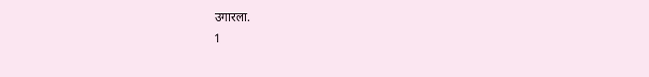उगारला.
1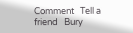Comment   Tell a friend   Bury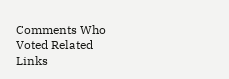Comments Who Voted Related Links